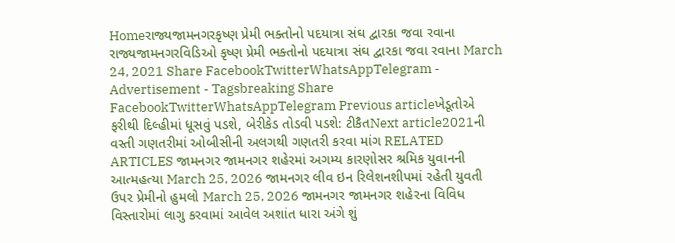Homeરાજ્યજામનગરકૃષ્ણ પ્રેમી ભક્તોનો પદયાત્રા સંઘ દ્વારકા જવા રવાના રાજ્યજામનગરવિડિઓ કૃષ્ણ પ્રેમી ભક્તોનો પદયાત્રા સંઘ દ્વારકા જવા રવાના March 24, 2021 Share FacebookTwitterWhatsAppTelegram - Advertisement - Tagsbreaking Share FacebookTwitterWhatsAppTelegram Previous articleખેડૂતોએ ફરીથી દિલ્હીમાં ધૂસવું પડશે, બેરીકેડ તોડવી પડશે: ટીકૈતNext article2021ની વસ્તી ગણતરીમાં ઓબીસીની અલગથી ગણતરી કરવા માંગ RELATED ARTICLES જામનગર જામનગર શહેરમાં અગમ્ય કારણોસર શ્રમિક યુવાનની આત્મહત્યા March 25, 2026 જામનગર લીવ ઇન રિલેશનશીપમાં રહેતી યુવતી ઉપર પ્રેમીનો હુમલો March 25, 2026 જામનગર જામનગર શહેરના વિવિધ વિસ્તારોમાં લાગુ કરવામાં આવેલ અશાંત ધારા અંગે શું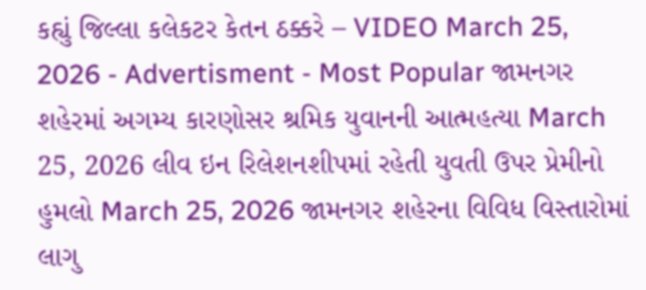કહ્યું જિલ્લા કલેકટર કેતન ઠક્કરે – VIDEO March 25, 2026 - Advertisment - Most Popular જામનગર શહેરમાં અગમ્ય કારણોસર શ્રમિક યુવાનની આત્મહત્યા March 25, 2026 લીવ ઇન રિલેશનશીપમાં રહેતી યુવતી ઉપર પ્રેમીનો હુમલો March 25, 2026 જામનગર શહેરના વિવિધ વિસ્તારોમાં લાગુ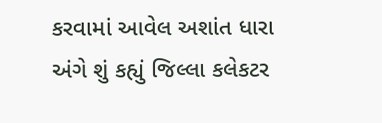કરવામાં આવેલ અશાંત ધારા અંગે શું કહ્યું જિલ્લા કલેકટર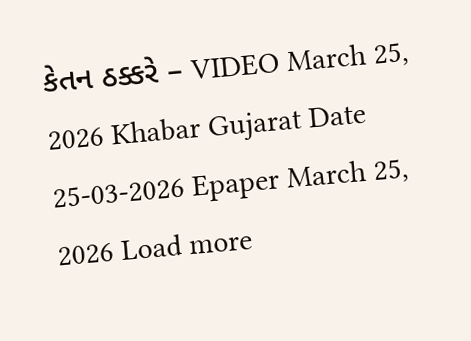કેતન ઠક્કરે – VIDEO March 25, 2026 Khabar Gujarat Date 25-03-2026 Epaper March 25, 2026 Load more